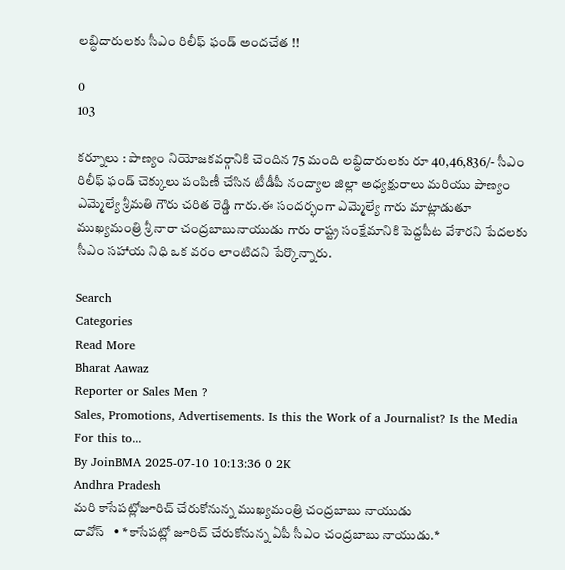లబ్ధిదారులకు సీఎం రిలీఫ్ ఫండ్ అందచేత !!

0
103

కర్నూలు : పాణ్యం నియోజకవర్గానికి చెందిన 75 మంది లబ్ధిదారులకు రూ 40,46,836/- సీఎం రిలీఫ్ ఫండ్ చెక్కులు పంపిణీ చేసిన టీడీపీ నంద్యాల జిల్లా అధ్యక్షురాలు మరియు పాణ్యం ఎమ్మెల్యే శ్రీమతి గౌరు చరిత రెడ్డి గారు.ఈ సందర్భంగా ఎమ్మెల్యే గారు మాట్లాడుతూ ముఖ్యమంత్రి శ్రీ నారా చంద్రబాబునాయుడు గారు రాష్ట్ర సంక్షేమానికి పెద్దపీట వేశారని పేదలకు సీఎం సహాయ నిధి ఒక వరం లాంటిదని పేర్కొన్నారు.

Search
Categories
Read More
Bharat Aawaz
Reporter or Sales Men ?
Sales, Promotions, Advertisements. Is this the Work of a Journalist? Is the Media For this to...
By JoinBMA 2025-07-10 10:13:36 0 2K
Andhra Pradesh
మరి కాసేపట్లోజూరిచ్ చేరుకోనున్న ముఖ్యమంత్రి చంద్రబాబు నాయుడు
దావోస్   • *కాసేపట్లో జూరిచ్ చేరుకోనున్న ఏపీ సీఎం చంద్రబాబు నాయుడు.*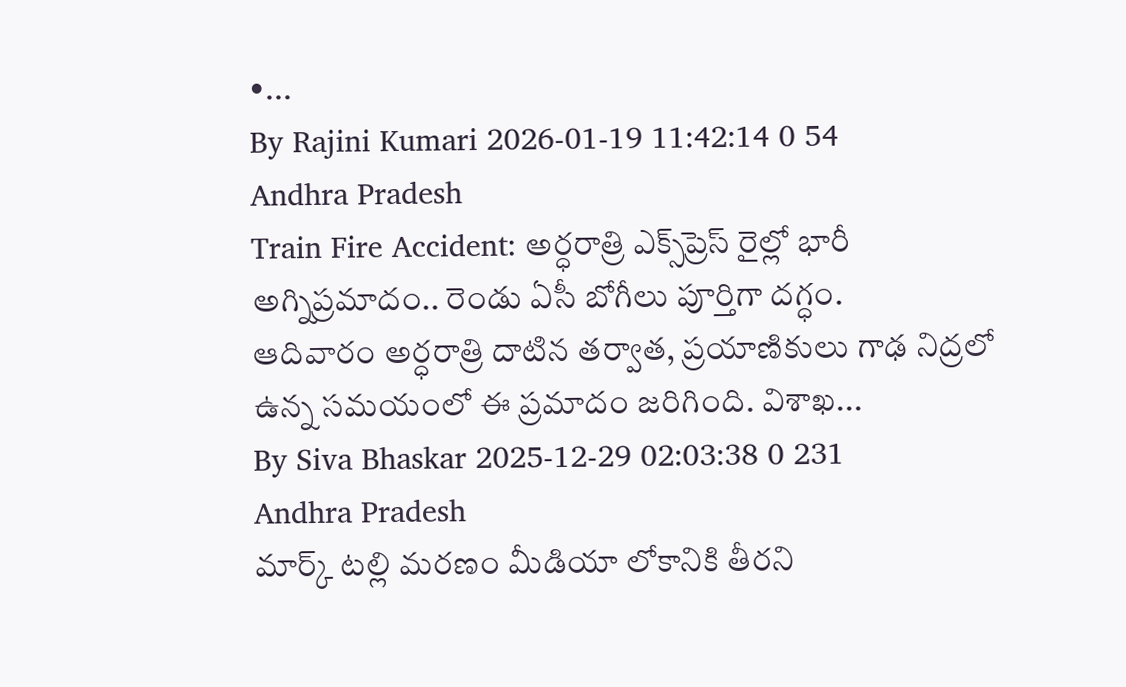•...
By Rajini Kumari 2026-01-19 11:42:14 0 54
Andhra Pradesh
Train Fire Accident: అర్ధరాత్రి ఎక్స్‌ప్రెస్‌ రైల్లో భారీ అగ్నిప్రమాదం.. రెండు ఏసీ బోగీలు పూర్తిగా దగ్ధం.
ఆదివారం అర్ధరాత్రి దాటిన తర్వాత, ప్రయాణికులు గాఢ నిద్రలో ఉన్న సమయంలో ఈ ప్రమాదం జరిగింది. విశాఖ...
By Siva Bhaskar 2025-12-29 02:03:38 0 231
Andhra Pradesh
మార్క్ టల్లి మరణం మీడియా లోకానికి తీరని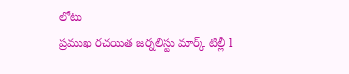లోటు
ప్రముఖ రచయిత జర్నలిస్టు మార్క్ టిల్లీ l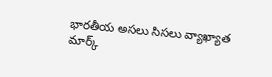భారతీయ అసలు సిసలు వ్యాఖ్యాత మార్క్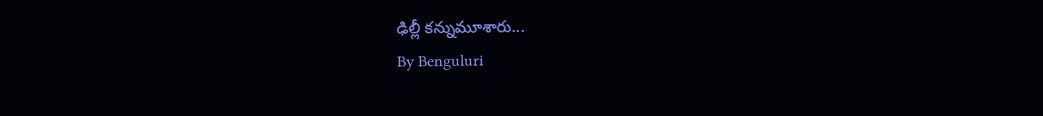ఢిల్లీ కన్నుమూశారు...
By Benguluri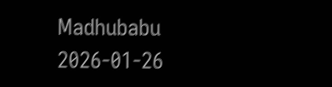Madhubabu 2026-01-26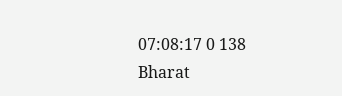07:08:17 0 138
Bharat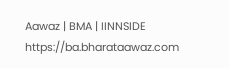Aawaz | BMA | IINNSIDE https://ba.bharataawaz.com